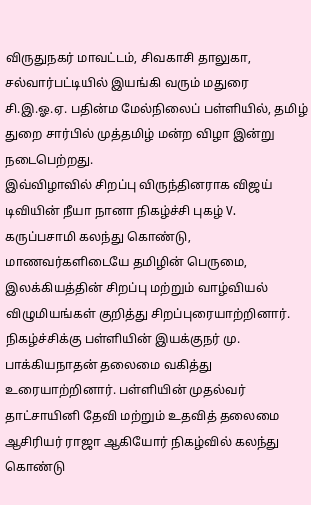விருதுநகர் மாவட்டம், சிவகாசி தாலுகா, சல்வார்பட்டியில் இயங்கி வரும் மதுரை சி.இ.ஓ.ஏ. பதின்ம மேல்நிலைப் பள்ளியில், தமிழ் துறை சார்பில் முத்தமிழ் மன்ற விழா இன்று நடைபெற்றது.
இவ்விழாவில் சிறப்பு விருந்தினராக விஜய் டிவியின் நீயா நானா நிகழ்ச்சி புகழ் V. கருப்பசாமி கலந்து கொண்டு, மாணவர்களிடையே தமிழின் பெருமை, இலக்கியத்தின் சிறப்பு மற்றும் வாழ்வியல் விழுமியங்கள் குறித்து சிறப்புரையாற்றினார்.
நிகழ்ச்சிக்கு பள்ளியின் இயக்குநர் மு. பாக்கியநாதன் தலைமை வகித்து உரையாற்றினார். பள்ளியின் முதல்வர் தாட்சாயினி தேவி மற்றும் உதவித் தலைமை ஆசிரியர் ராஜா ஆகியோர் நிகழ்வில் கலந்து கொண்டு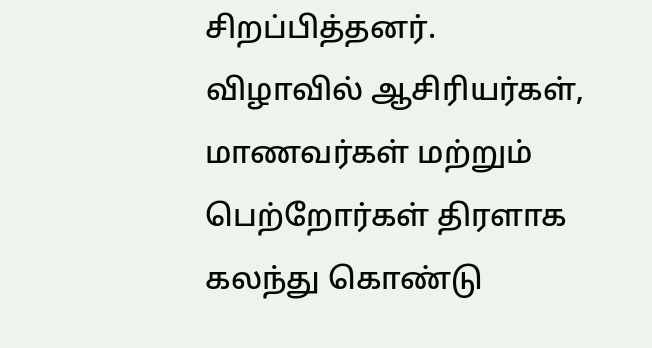சிறப்பித்தனர்.
விழாவில் ஆசிரியர்கள், மாணவர்கள் மற்றும் பெற்றோர்கள் திரளாக கலந்து கொண்டு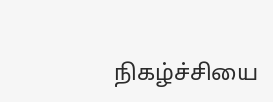நிகழ்ச்சியை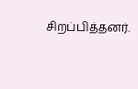சிறப்பித்தனர்.